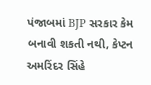પંજાબમાં BJP સરકાર કેમ બનાવી શકતી નથી, કેપ્ટન અમરિંદર સિંહે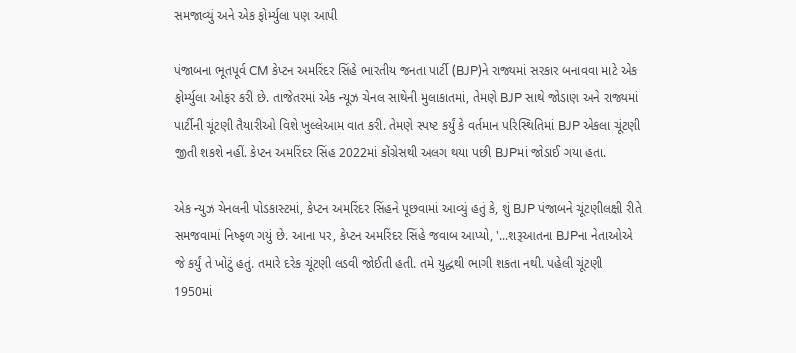સમજાવ્યું અને એક ફોર્મ્યુલા પણ આપી

પંજાબના ભૂતપૂર્વ CM કેપ્ટન અમરિંદર સિંહે ભારતીય જનતા પાર્ટી (BJP)ને રાજ્યમાં સરકાર બનાવવા માટે એક ફોર્મ્યુલા ઓફર કરી છે. તાજેતરમાં એક ન્યૂઝ ચેનલ સાથેની મુલાકાતમાં, તેમણે BJP સાથે જોડાણ અને રાજ્યમાં પાર્ટીની ચૂંટણી તૈયારીઓ વિશે ખુલ્લેઆમ વાત કરી. તેમણે સ્પષ્ટ કર્યું કે વર્તમાન પરિસ્થિતિમાં BJP એકલા ચૂંટણી જીતી શકશે નહીં. કેપ્ટન અમરિંદર સિંહ 2022માં કોંગ્રેસથી અલગ થયા પછી BJPમાં જોડાઈ ગયા હતા.

એક ન્યુઝ ચેનલની પોડકાસ્ટમાં, કેપ્ટન અમરિંદર સિંહને પૂછવામાં આવ્યું હતું કે, શું BJP પંજાબને ચૂંટણીલક્ષી રીતે સમજવામાં નિષ્ફળ ગયું છે. આના પર, કેપ્ટન અમરિંદર સિંહે જવાબ આપ્યો, '...શરૂઆતના BJPના નેતાઓએ જે કર્યું તે ખોટું હતું. તમારે દરેક ચૂંટણી લડવી જોઈતી હતી. તમે યુદ્ધથી ભાગી શકતા નથી. પહેલી ચૂંટણી 1950માં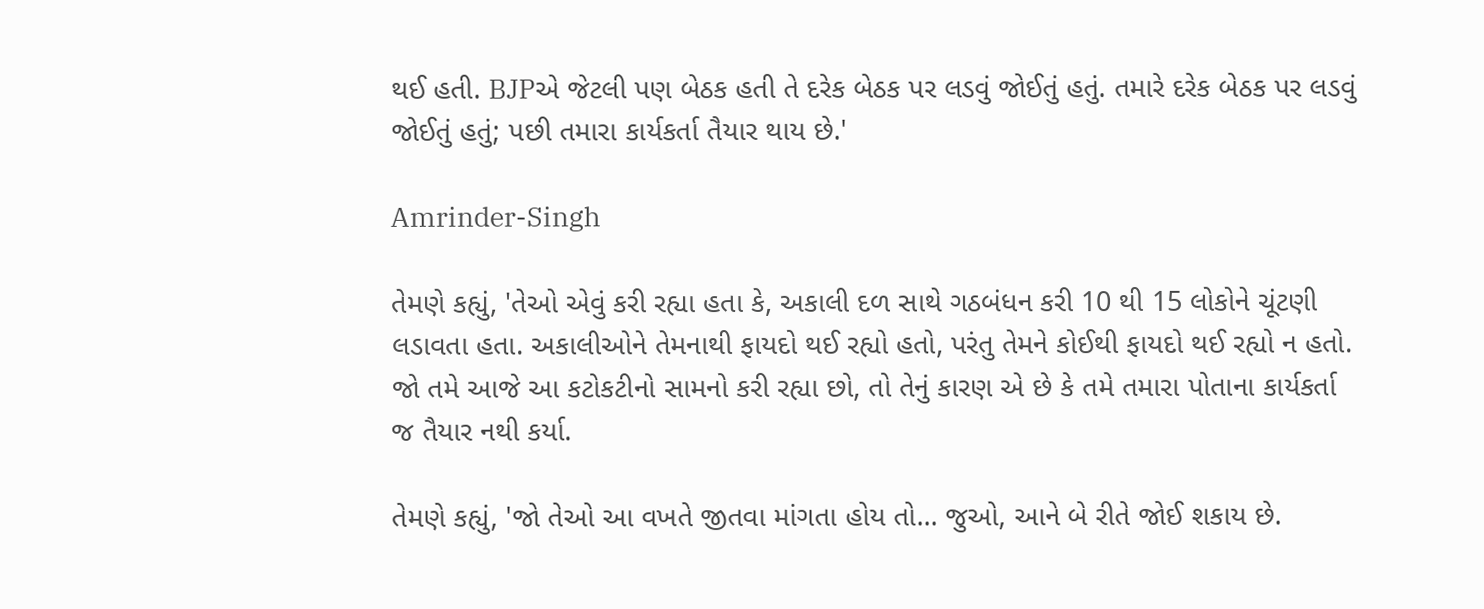થઈ હતી. BJPએ જેટલી પણ બેઠક હતી તે દરેક બેઠક પર લડવું જોઈતું હતું. તમારે દરેક બેઠક પર લડવું જોઈતું હતું; પછી તમારા કાર્યકર્તા તૈયાર થાય છે.'

Amrinder-Singh

તેમણે કહ્યું, 'તેઓ એવું કરી રહ્યા હતા કે, અકાલી દળ સાથે ગઠબંધન કરી 10 થી 15 લોકોને ચૂંટણી લડાવતા હતા. અકાલીઓને તેમનાથી ફાયદો થઈ રહ્યો હતો, પરંતુ તેમને કોઈથી ફાયદો થઈ રહ્યો ન હતો. જો તમે આજે આ કટોકટીનો સામનો કરી રહ્યા છો, તો તેનું કારણ એ છે કે તમે તમારા પોતાના કાર્યકર્તા જ તૈયાર નથી કર્યા.

તેમણે કહ્યું, 'જો તેઓ આ વખતે જીતવા માંગતા હોય તો... જુઓ, આને બે રીતે જોઈ શકાય છે.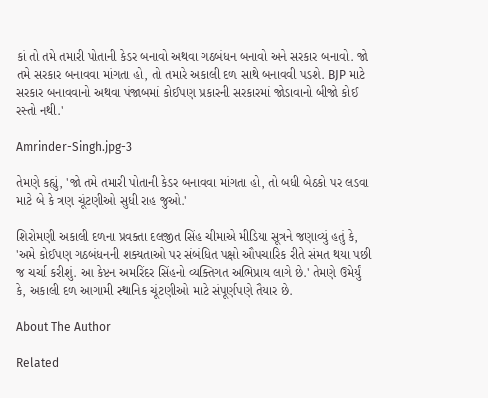કાં તો તમે તમારી પોતાની કેડર બનાવો અથવા ગઠબંધન બનાવો અને સરકાર બનાવો. જો તમે સરકાર બનાવવા માંગતા હો, તો તમારે અકાલી દળ સાથે બનાવવી પડશે. BJP માટે સરકાર બનાવવાનો અથવા પંજાબમાં કોઈપણ પ્રકારની સરકારમાં જોડાવાનો બીજો કોઈ રસ્તો નથી.'

Amrinder-Singh.jpg-3

તેમણે કહ્યું, 'જો તમે તમારી પોતાની કેડર બનાવવા માંગતા હો, તો બધી બેઠકો પર લડવા માટે બે કે ત્રણ ચૂંટણીઓ સુધી રાહ જુઓ.'

શિરોમણી અકાલી દળના પ્રવક્તા દલજીત સિંહ ચીમાએ મીડિયા સૂત્રને જણાવ્યું હતું કે, 'અમે કોઈપણ ગઠબંધનની શક્યતાઓ પર સંબંધિત પક્ષો ઔપચારિક રીતે સંમત થયા પછી જ ચર્ચા કરીશું. આ કેપ્ટન અમરિંદર સિંહનો વ્યક્તિગત અભિપ્રાય લાગે છે.' તેમણે ઉમેર્યું કે, અકાલી દળ આગામી સ્થાનિક ચૂંટણીઓ માટે સંપૂર્ણપણે તૈયાર છે.

About The Author

Related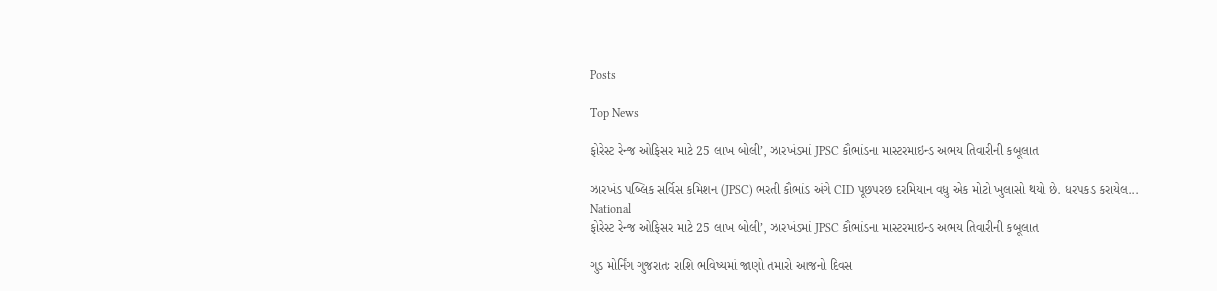Posts

Top News

ફોરેસ્ટ રેન્જ ઓફિસર માટે 25 લાખ બોલી’, ઝારખંડમાં JPSC કૌભાંડના માસ્ટરમાઇન્ડ અભય તિવારીની કબૂલાત

ઝારખંડ પબ્લિક સર્વિસ કમિશન (JPSC) ભરતી કૌભાંડ અંગે CID પૂછપરછ દરમિયાન વધુ એક મોટો ખુલાસો થયો છે. ધરપકડ કરાયેલ...
National
ફોરેસ્ટ રેન્જ ઓફિસર માટે 25 લાખ બોલી’, ઝારખંડમાં JPSC કૌભાંડના માસ્ટરમાઇન્ડ અભય તિવારીની કબૂલાત

ગુડ મોર્નિંગ ગુજરાતઃ રાશિ ભવિષ્યમાં જાણો તમારો આજનો દિવસ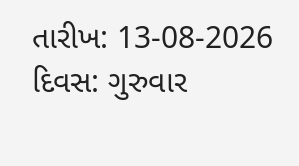તારીખ: 13-08-2026 દિવસ: ગુરુવાર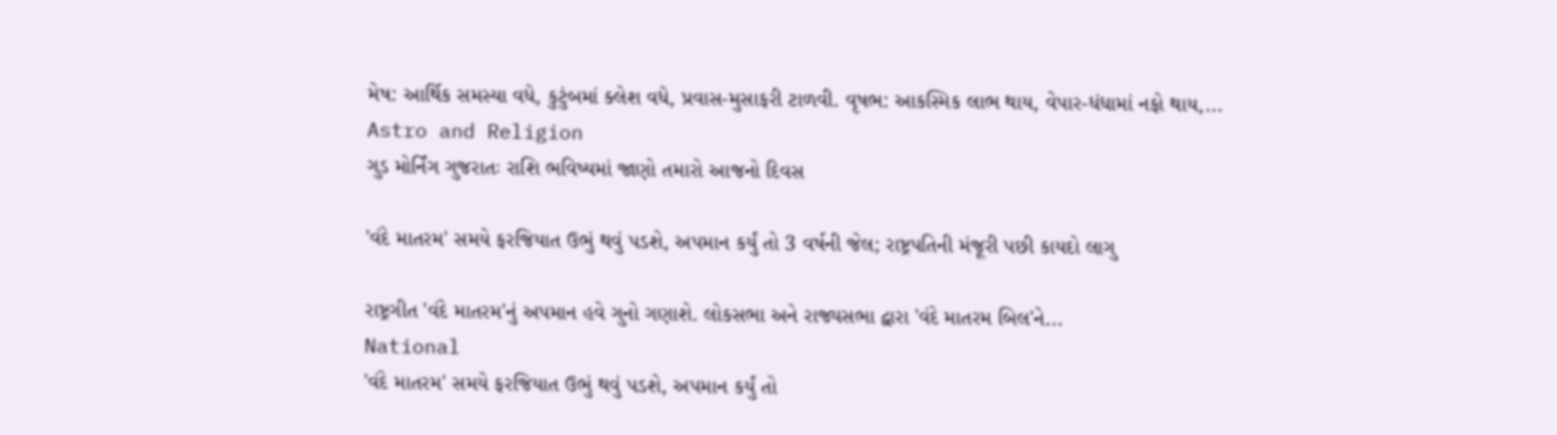મેષ: આર્થિક સમસ્યા વધે, કુટુંબમાં ક્લેશ વધે, પ્રવાસ-મુસાફરી ટાળવી. વૃષભ: આકસ્મિક લાભ થાય, વેપાર-ધંધામાં નફો થાય,...
Astro and Religion
ગુડ મોર્નિંગ ગુજરાતઃ રાશિ ભવિષ્યમાં જાણો તમારો આજનો દિવસ

'વંદે માતરમ' સમયે ફરજિયાત ઉભું થવું પડશે, અપમાન કર્યું તો 3 વર્ષની જેલ; રાષ્ટ્રપતિની મંજૂરી પછી કાયદો લાગુ

રાષ્ટ્રગીત 'વંદે માતરમ'નું અપમાન હવે ગુનો ગણાશે. લોકસભા અને રાજ્યસભા દ્વારા 'વંદે માતરમ બિલ'ને...
National
'વંદે માતરમ' સમયે ફરજિયાત ઉભું થવું પડશે, અપમાન કર્યું તો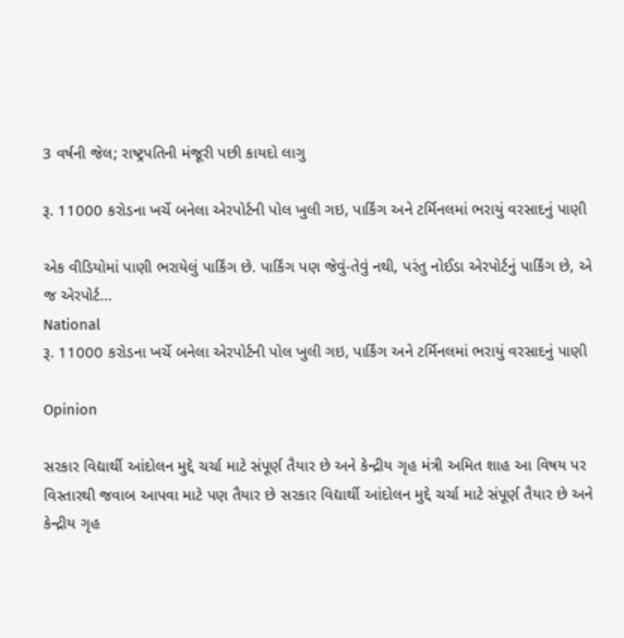3 વર્ષની જેલ; રાષ્ટ્રપતિની મંજૂરી પછી કાયદો લાગુ

રૂ. 11000 કરોડના ખર્ચે બનેલા એરપોર્ટની પોલ ખુલી ગઇ, પાર્કિંગ અને ટર્મિનલમાં ભરાયું વરસાદનું પાણી

એક વીડિયોમાં પાણી ભરાયેલું પાર્કિંગ છે. પાર્કિંગ પણ જેવું-તેવું નથી, પરંતુ નોઈડા એરપોર્ટનું પાર્કિંગ છે, એ જ એરપોર્ટ...
National
રૂ. 11000 કરોડના ખર્ચે બનેલા એરપોર્ટની પોલ ખુલી ગઇ, પાર્કિંગ અને ટર્મિનલમાં ભરાયું વરસાદનું પાણી

Opinion

સરકાર વિદ્યાર્થી આંદોલન મુદ્દે ચર્ચા માટે સંપૂર્ણ તૈયાર છે અને કેન્દ્રીય ગૃહ મંત્રી અમિત શાહ આ વિષય પર વિસ્તારથી જવાબ આપવા માટે પણ તૈયાર છે સરકાર વિદ્યાર્થી આંદોલન મુદ્દે ચર્ચા માટે સંપૂર્ણ તૈયાર છે અને કેન્દ્રીય ગૃહ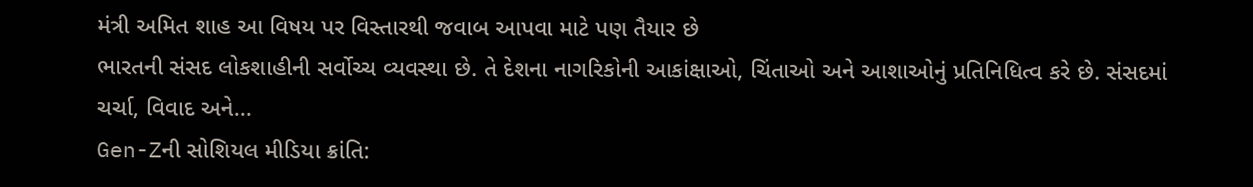મંત્રી અમિત શાહ આ વિષય પર વિસ્તારથી જવાબ આપવા માટે પણ તૈયાર છે
ભારતની સંસદ લોકશાહીની સર્વોચ્ચ વ્યવસ્થા છે. તે દેશના નાગરિકોની આકાંક્ષાઓ, ચિંતાઓ અને આશાઓનું પ્રતિનિધિત્વ કરે છે. સંસદમાં ચર્ચા, વિવાદ અને...
Gen-Zની સોશિયલ મીડિયા ક્રાંતિ: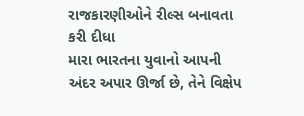રાજકારણીઓને રીલ્સ બનાવતા કરી દીધા
મારા ભારતના યુવાનો આપની અંદર અપાર ઊર્જા છે, તેને વિક્ષેપ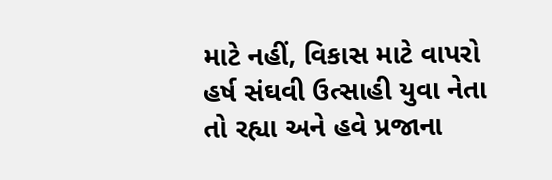માટે નહીં, વિકાસ માટે વાપરો
હર્ષ સંઘવી ઉત્સાહી યુવા નેતા તો રહ્યા અને હવે પ્રજાના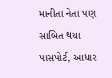માનીતા નેતા પણ સાબિત થયા
પાસપોર્ટ, આધાર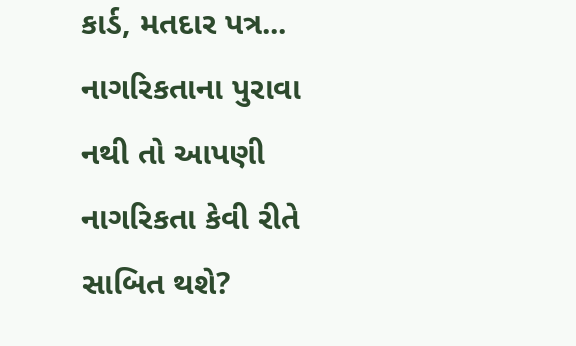કાર્ડ, મતદાર પત્ર... નાગરિકતાના પુરાવા નથી તો આપણી નાગરિકતા કેવી રીતે સાબિત થશે?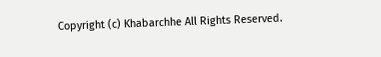Copyright (c) Khabarchhe All Rights Reserved.